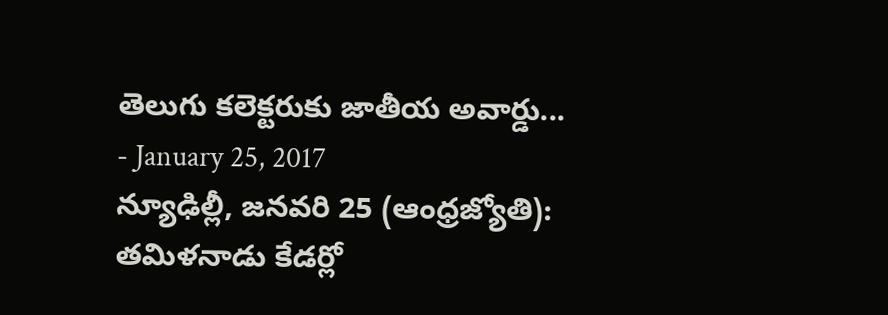తెలుగు కలెక్టరుకు జాతీయ అవార్డు...
- January 25, 2017
న్యూఢిల్లీ, జనవరి 25 (ఆంధ్రజ్యోతి): తమిళనాడు కేడర్లో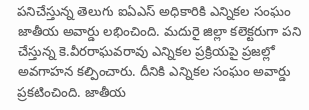పనిచేస్తున్న తెలుగు ఐఏఎస్ అధికారికి ఎన్నికల సంఘం జాతీయ అవార్డు లభించింది. మదురై జిల్లా కలెక్టరుగా పని చేస్తున్న కె.వీరరాఘవరావు ఎన్నికల ప్రక్రియపై ప్రజల్లో అవగాహన కల్పించారు. దీనికి ఎన్నికల సంఘం అవార్డు ప్రకటించింది. జాతీయ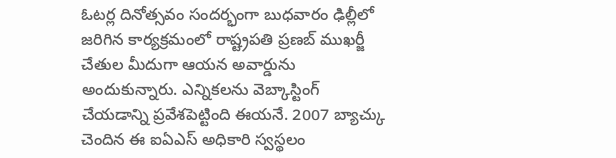ఓటర్ల దినోత్సవం సందర్భంగా బుధవారం ఢిల్లీలో జరిగిన కార్యక్రమంలో రాష్ట్రపతి ప్రణబ్ ముఖర్జీ చేతుల మీదుగా ఆయన అవార్డును అందుకున్నారు. ఎన్నికలను వెబ్కాస్టింగ్ చేయడాన్ని ప్రవేశపెట్టింది ఈయనే. 2007 బ్యాచ్కు చెందిన ఈ ఐఏఎస్ అధికారి స్వస్థలం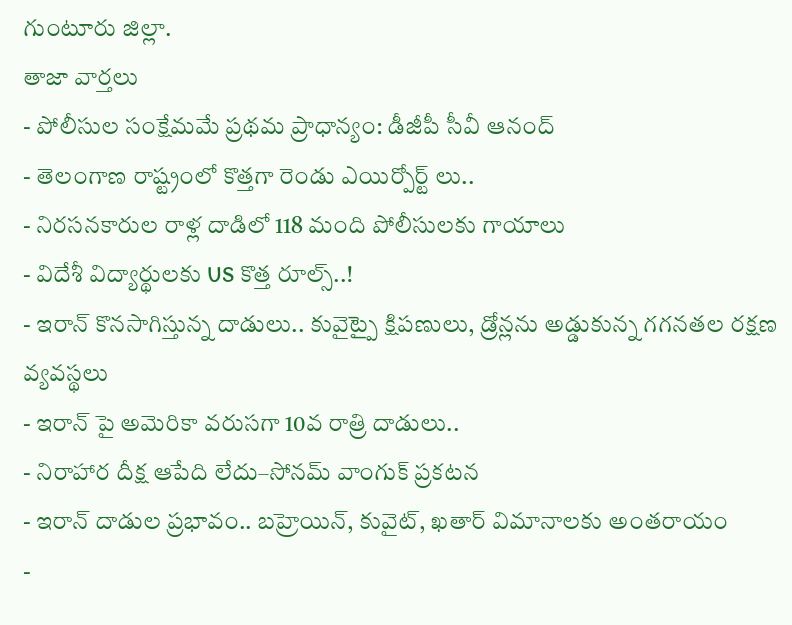గుంటూరు జిల్లా.
తాజా వార్తలు
- పోలీసుల సంక్షేమమే ప్రథమ ప్రాధాన్యం: డీజీపీ సీవీ ఆనంద్
- తెలంగాణ రాష్ట్రంలో కొత్తగా రెండు ఎయిర్పోర్ట్ లు..
- నిరసనకారుల రాళ్ల దాడిలో 118 మంది పోలీసులకు గాయాలు
- విదేశీ విద్యార్థులకు US కొత్త రూల్స్..!
- ఇరాన్ కొనసాగిస్తున్న దాడులు.. కువైట్పై క్షిపణులు, డ్రోన్లను అడ్డుకున్న గగనతల రక్షణ వ్యవస్థలు
- ఇరాన్ పై అమెరికా వరుసగా 10వ రాత్రి దాడులు..
- నిరాహార దీక్ష ఆపేది లేదు–సోనమ్ వాంగుక్ ప్రకటన
- ఇరాన్ దాడుల ప్రభావం.. బహ్రెయిన్, కువైట్, ఖతార్ విమానాలకు అంతరాయం
-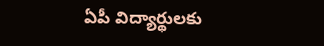ఏపీ విద్యార్థులకు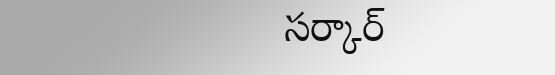సర్కార్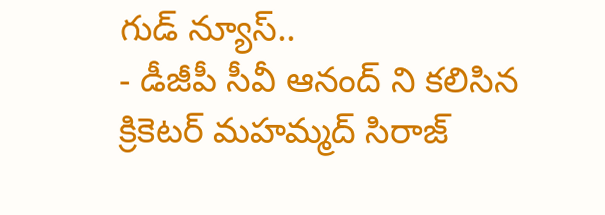గుడ్ న్యూస్..
- డీజీపీ సీవీ ఆనంద్ ని కలిసిన క్రికెటర్ మహమ్మద్ సిరాజ్